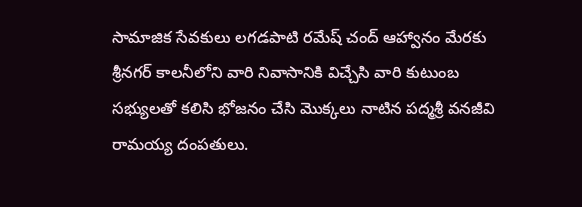సామాజిక సేవకులు లగడపాటి రమేష్ చంద్ ఆహ్వానం మేరకు శ్రీనగర్ కాలనీలోని వారి నివాసానికి విచ్చేసి వారి కుటుంబ సభ్యులతో కలిసి భోజనం చేసి మొక్కలు నాటిన పద్మశ్రీ వనజీవి రామయ్య దంపతులు.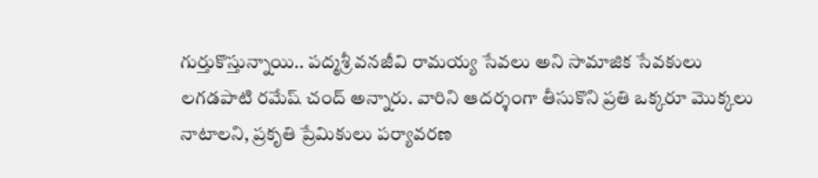గుర్తుకొస్తున్నాయి.. పద్మశ్రీ వనజీవి రామయ్య సేవలు అని సామాజిక సేవకులు లగడపాటి రమేష్ చంద్ అన్నారు. వారిని ఆదర్శంగా తీసుకొని ప్రతి ఒక్కరూ మొక్కలు నాటాలని, ప్రకృతి ప్రేమికులు పర్యావరణ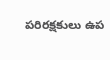పరిరక్షకులు ఉప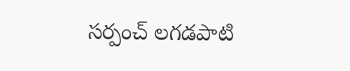సర్పంచ్ లగడపాటి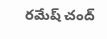రమేష్ చంద్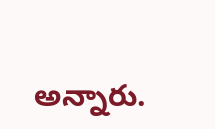అన్నారు.